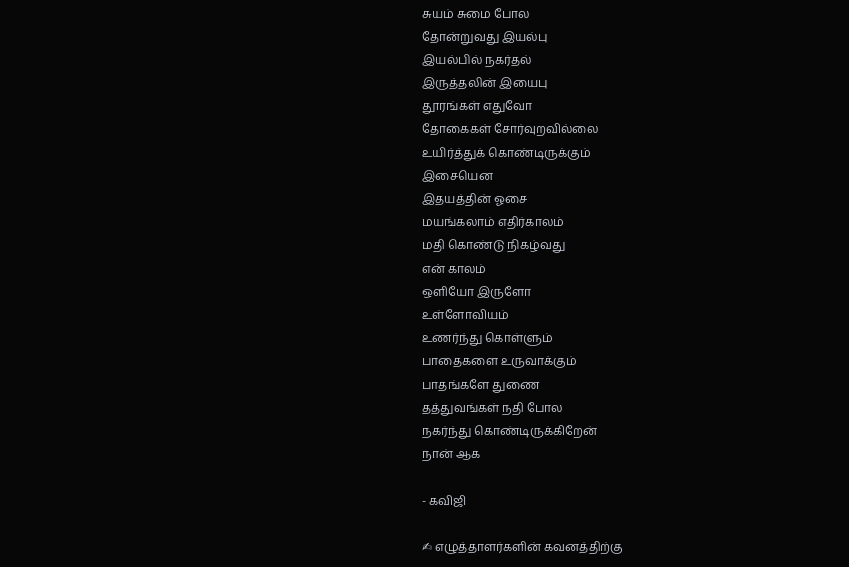சுயம் சுமை போல
தோன்றுவது இயல்பு
இயல்பில் நகர்தல்
இருத்தலின் இயைபு
தூரங்கள் எதுவோ
தோகைகள் சோர்வுறவில்லை
உயிர்த்துக் கொண்டிருக்கும்
இசையென
இதயத்தின் ஓசை
மயங்கலாம் எதிர்காலம்
மதி கொண்டு நிகழ்வது
என் காலம்
ஒளியோ இருளோ
உள்ளோவியம்
உணர்ந்து கொள்ளும்
பாதைகளை உருவாக்கும்
பாதங்களே துணை
தத்துவங்கள் நதி போல
நகர்ந்து கொண்டிருக்கிறேன்
நான் ஆக

- கவிஜி

✍ எழுத்தாளர்களின் கவனத்திற்கு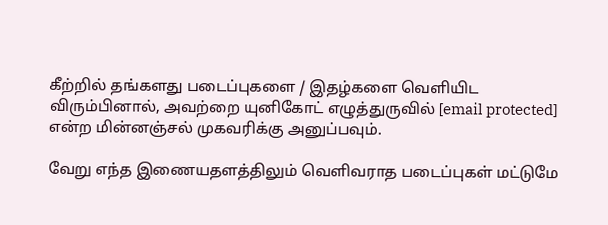கீற்றில் தங்களது படைப்புகளை / இதழ்களை வெளியிட விரும்பினால், அவற்றை யுனிகோட் எழுத்துருவில் [email protected] என்ற மின்னஞ்சல் முகவரிக்கு அனுப்பவும்.

வேறு எந்த இணையதளத்திலும் வெளிவராத படைப்புகள் மட்டுமே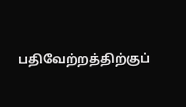பதிவேற்றத்திற்குப்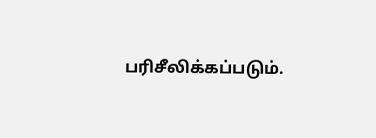பரிசீலிக்கப்படும்.